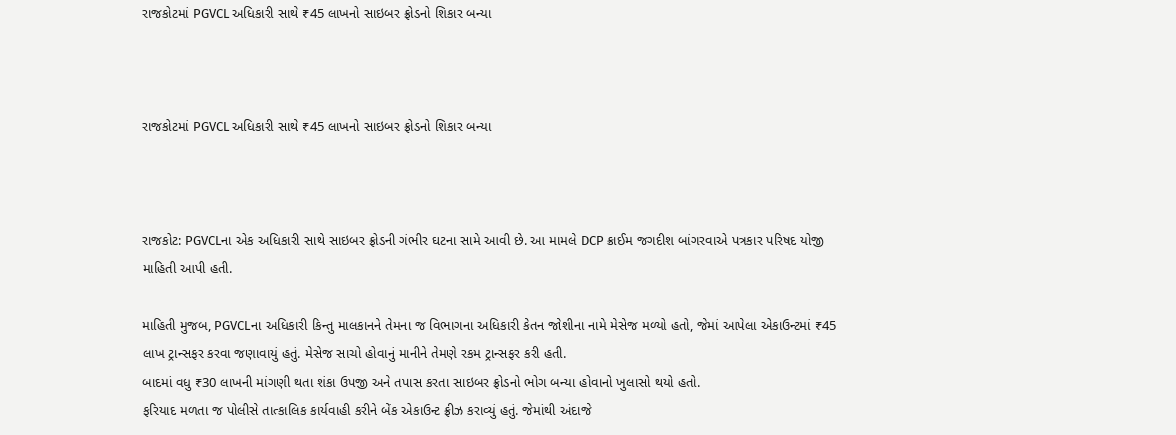રાજકોટમાં PGVCL અધિકારી સાથે ₹45 લાખનો સાઇબર ફ્રોડનો શિકાર બન્યા



રાજકોટમાં PGVCL અધિકારી સાથે ₹45 લાખનો સાઇબર ફ્રોડનો શિકાર બન્યા



રાજકોટ: PGVCLના એક અધિકારી સાથે સાઇબર ફ્રોડની ગંભીર ઘટના સામે આવી છે. આ મામલે DCP ક્રાઈમ જગદીશ બાંગરવાએ પત્રકાર પરિષદ યોજી માહિતી આપી હતી.

માહિતી મુજબ, PGVCLના અધિકારી કિન્તુ માલકાનને તેમના જ વિભાગના અધિકારી કેતન જોશીના નામે મેસેજ મળ્યો હતો, જેમાં આપેલા એકાઉન્ટમાં ₹45 લાખ ટ્રાન્સફર કરવા જણાવાયું હતું. મેસેજ સાચો હોવાનું માનીને તેમણે રકમ ટ્રાન્સફર કરી હતી.
બાદમાં વધુ ₹30 લાખની માંગણી થતા શંકા ઉપજી અને તપાસ કરતા સાઇબર ફ્રોડનો ભોગ બન્યા હોવાનો ખુલાસો થયો હતો.
ફરિયાદ મળતા જ પોલીસે તાત્કાલિક કાર્યવાહી કરીને બેંક એકાઉન્ટ ફ્રીઝ કરાવ્યું હતું. જેમાંથી અંદાજે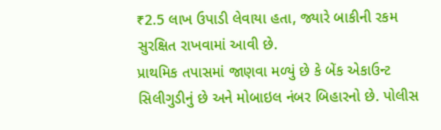₹2.5 લાખ ઉપાડી લેવાયા હતા, જ્યારે બાકીની રકમ સુરક્ષિત રાખવામાં આવી છે.
પ્રાથમિક તપાસમાં જાણવા મળ્યું છે કે બેંક એકાઉન્ટ સિલીગુડીનું છે અને મોબાઇલ નંબર બિહારનો છે. પોલીસ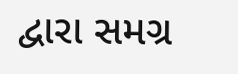દ્વારા સમગ્ર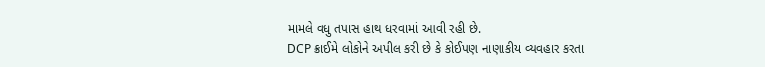મામલે વધુ તપાસ હાથ ધરવામાં આવી રહી છે.
DCP ક્રાઈમે લોકોને અપીલ કરી છે કે કોઈપણ નાણાકીય વ્યવહાર કરતા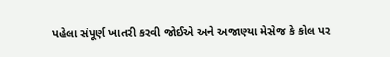પહેલા સંપૂર્ણ ખાતરી કરવી જોઈએ અને અજાણ્યા મેસેજ કે કોલ પર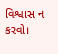વિશ્વાસ ન કરવો।